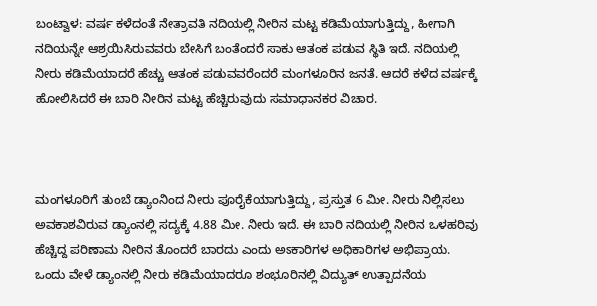ಬಂಟ್ವಾಳ: ವರ್ಷ ಕಳೆದಂತೆ ನೇತ್ರಾವತಿ ನದಿಯಲ್ಲಿ ನೀರಿನ ಮಟ್ಟ ಕಡಿಮೆಯಾಗುತ್ತಿದ್ದು, ಹೀಗಾಗಿ ನದಿಯನ್ನೇ ಆಶ್ರಯಿಸಿರುವವರು ಬೇಸಿಗೆ ಬಂತೆಂದರೆ ಸಾಕು ಆತಂಕ ಪಡುವ ಸ್ಥಿತಿ ಇದೆ. ನದಿಯಲ್ಲಿ ನೀರು ಕಡಿಮೆಯಾದರೆ ಹೆಚ್ಚು ಆತಂಕ ಪಡುವವರೆಂದರೆ ಮಂಗಳೂರಿನ ಜನತೆ. ಆದರೆ ಕಳೆದ ವರ್ಷಕ್ಕೆ ಹೋಲಿಸಿದರೆ ಈ ಬಾರಿ ನೀರಿನ ಮಟ್ಟ ಹೆಚ್ಚಿರುವುದು ಸಮಾಧಾನಕರ ವಿಚಾರ.



ಮಂಗಳೂರಿಗೆ ತುಂಬೆ ಡ್ಯಾಂನಿಂದ ನೀರು ಪೂರೈಕೆಯಾಗುತ್ತಿದ್ದು, ಪ್ರಸ್ತುತ 6 ಮೀ. ನೀರು ನಿಲ್ಲಿಸಲು ಅವಕಾಶವಿರುವ ಡ್ಯಾಂನಲ್ಲಿ ಸದ್ಯಕ್ಕೆ 4.88 ಮೀ. ನೀರು ಇದೆ. ಈ ಬಾರಿ ನದಿಯಲ್ಲಿ ನೀರಿನ ಒಳಹರಿವು ಹೆಚ್ಚಿದ್ದ ಪರಿಣಾಮ ನೀರಿನ ತೊಂದರೆ ಬಾರದು ಎಂದು ಅಽಕಾರಿಗಳ ಅಧಿಕಾರಿಗಳ ಅಭಿಪ್ರಾಯ.
ಒಂದು ವೇಳೆ ಡ್ಯಾಂನಲ್ಲಿ ನೀರು ಕಡಿಮೆಯಾದರೂ ಶಂಭೂರಿನಲ್ಲಿ ವಿದ್ಯುತ್ ಉತ್ಪಾದನೆಯ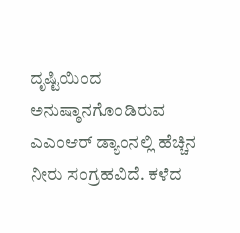ದೃಷ್ಟಿಯಿಂದ ಅನುಷ್ಠಾನಗೊಂಡಿರುವ ಎಎಂಆರ್ ಡ್ಯಾಂನಲ್ಲಿ ಹೆಚ್ಚಿನ ನೀರು ಸಂಗ್ರಹವಿದೆ. ಕಳೆದ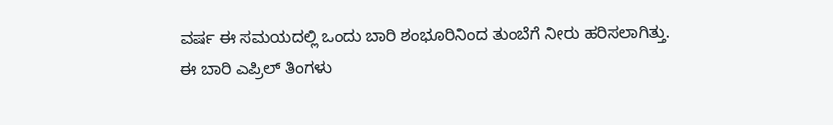ವರ್ಷ ಈ ಸಮಯದಲ್ಲಿ ಒಂದು ಬಾರಿ ಶಂಭೂರಿನಿಂದ ತುಂಬೆಗೆ ನೀರು ಹರಿಸಲಾಗಿತ್ತು.
ಈ ಬಾರಿ ಎಪ್ರಿಲ್ ತಿಂಗಳು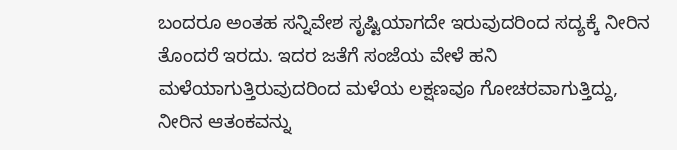ಬಂದರೂ ಅಂತಹ ಸನ್ನಿವೇಶ ಸೃಷ್ಟಿಯಾಗದೇ ಇರುವುದರಿಂದ ಸದ್ಯಕ್ಕೆ ನೀರಿನ ತೊಂದರೆ ಇರದು. ಇದರ ಜತೆಗೆ ಸಂಜೆಯ ವೇಳೆ ಹನಿ ಮಳೆಯಾಗುತ್ತಿರುವುದರಿಂದ ಮಳೆಯ ಲಕ್ಷಣವೂ ಗೋಚರವಾಗುತ್ತಿದ್ದು, ನೀರಿನ ಆತಂಕವನ್ನು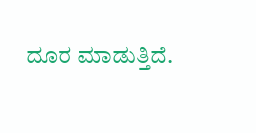ದೂರ ಮಾಡುತ್ತಿದೆ.